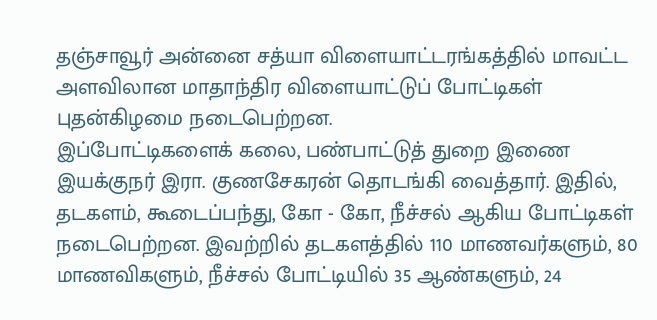தஞ்சாவூர் அன்னை சத்யா விளையாட்டரங்கத்தில் மாவட்ட அளவிலான மாதாந்திர விளையாட்டுப் போட்டிகள் புதன்கிழமை நடைபெற்றன.
இப்போட்டிகளைக் கலை, பண்பாட்டுத் துறை இணை இயக்குநர் இரா. குணசேகரன் தொடங்கி வைத்தார். இதில், தடகளம், கூடைப்பந்து, கோ - கோ, நீச்சல் ஆகிய போட்டிகள் நடைபெற்றன. இவற்றில் தடகளத்தில் 110 மாணவர்களும், 80 மாணவிகளும், நீச்சல் போட்டியில் 35 ஆண்களும், 24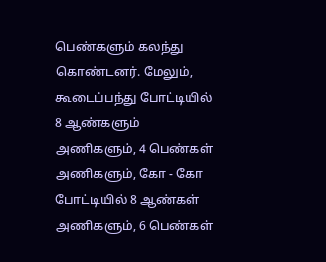பெண்களும் கலந்து கொண்டனர். மேலும், கூடைப்பந்து போட்டியில் 8 ஆண்களும் அணிகளும், 4 பெண்கள் அணிகளும், கோ - கோ போட்டியில் 8 ஆண்கள் அணிகளும், 6 பெண்கள்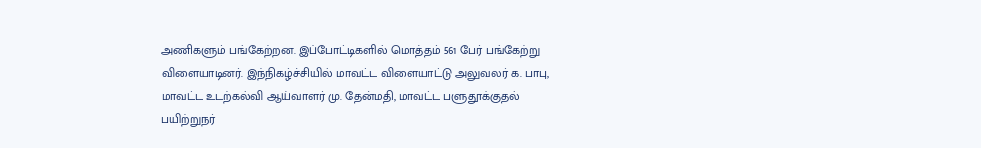அணிகளும் பங்கேற்றன. இப்போட்டிகளில் மொத்தம் 561 பேர் பங்கேற்று விளையாடினர். இந்நிகழ்ச்சியில் மாவட்ட விளையாட்டு அலுவலர் க. பாபு, மாவட்ட உடற்கல்வி ஆய்வாளர் மு. தேன்மதி, மாவட்ட பளுதூக்குதல் பயிற்றுநர்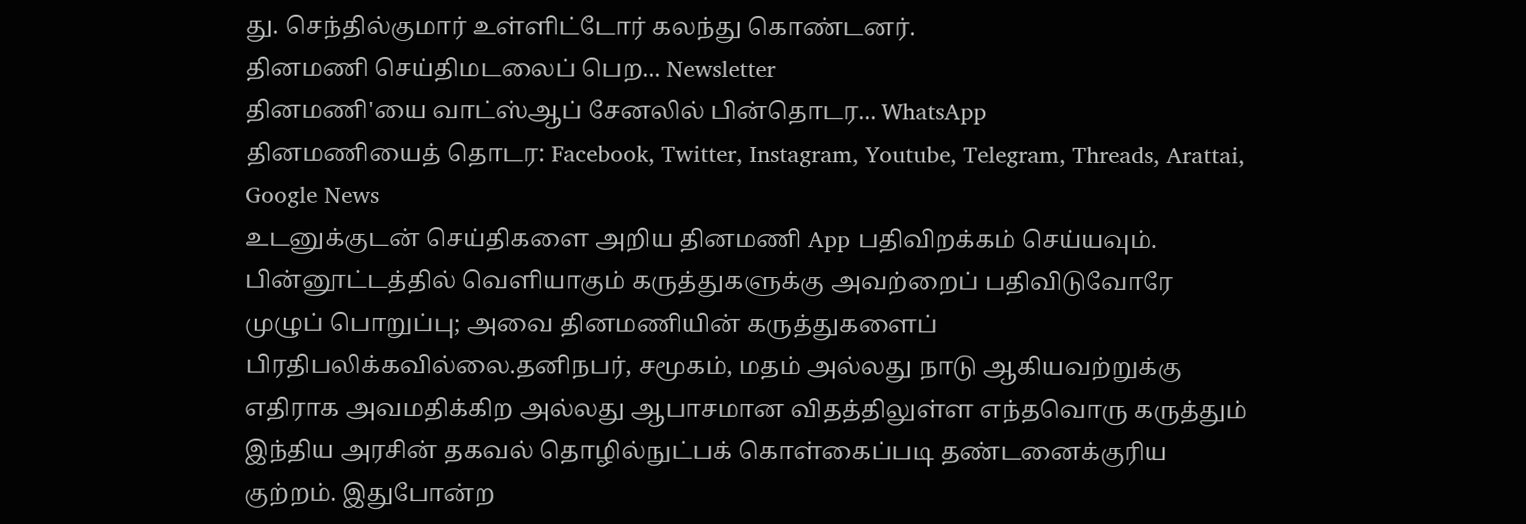து. செந்தில்குமார் உள்ளிட்டோர் கலந்து கொண்டனர்.
தினமணி செய்திமடலைப் பெற... Newsletter
தினமணி'யை வாட்ஸ்ஆப் சேனலில் பின்தொடர... WhatsApp
தினமணியைத் தொடர: Facebook, Twitter, Instagram, Youtube, Telegram, Threads, Arattai, Google News
உடனுக்குடன் செய்திகளை அறிய தினமணி App பதிவிறக்கம் செய்யவும்.
பின்னூட்டத்தில் வெளியாகும் கருத்துகளுக்கு அவற்றைப் பதிவிடுவோரே முழுப் பொறுப்பு; அவை தினமணியின் கருத்துகளைப் பிரதிபலிக்கவில்லை.தனிநபர், சமூகம், மதம் அல்லது நாடு ஆகியவற்றுக்கு எதிராக அவமதிக்கிற அல்லது ஆபாசமான விதத்திலுள்ள எந்தவொரு கருத்தும் இந்திய அரசின் தகவல் தொழில்நுட்பக் கொள்கைப்படி தண்டனைக்குரிய குற்றம். இதுபோன்ற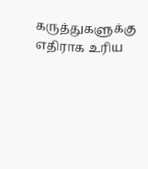கருத்துகளுக்கு எதிராக உரிய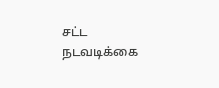சட்ட நடவடிக்கை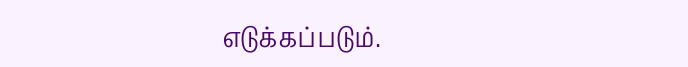எடுக்கப்படும்.